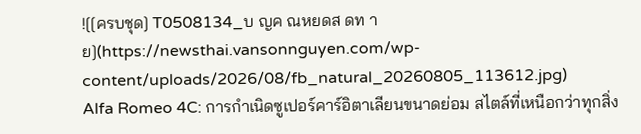![[ครบชุด] T0508134_บ ญค ณหยดส ดท าย](https://newsthai.vansonnguyen.com/wp-content/uploads/2026/08/fb_natural_20260805_113612.jpg)
Alfa Romeo 4C: การกำเนิดซูเปอร์คาร์อิตาเลียนขนาดย่อม สไตล์ที่เหนือกว่าทุกสิ่ง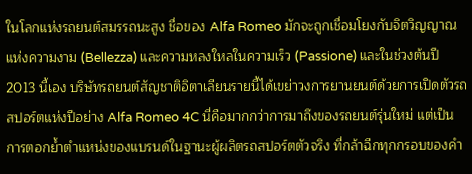ในโลกแห่งรถยนต์สมรรถนะสูง ชื่อของ Alfa Romeo มักจะถูกเชื่อมโยงกับจิตวิญญาณแห่งความงาม (Bellezza) และความหลงใหลในความเร็ว (Passione) และในช่วงต้นปี 2013 นี้เอง บริษัทรถยนต์สัญชาติอิตาเลียนรายนี้ได้เขย่าวงการยานยนต์ด้วยการเปิดตัวรถสปอร์ตแห่งปีอย่าง Alfa Romeo 4C นี่คือมากกว่าการมาถึงของรถยนต์รุ่นใหม่ แต่เป็นการตอกย้ำตำแหน่งของแบรนด์ในฐานะผู้ผลิตรถสปอร์ตตัวจริง ที่กล้าฉีกทุกกรอบของคำ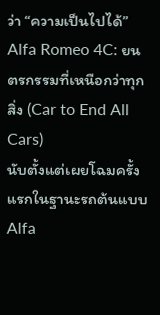ว่า “ความเป็นไปได้”
Alfa Romeo 4C: ยนตรกรรมที่เหนือกว่าทุกสิ่ง (Car to End All Cars)
นับตั้งแต่เผยโฉมครั้งแรกในฐานะรถต้นแบบ Alfa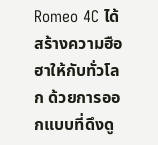Romeo 4C ได้สร้างความฮือฮาให้กับทั่วโลก ด้วยการออกแบบที่ดึงดู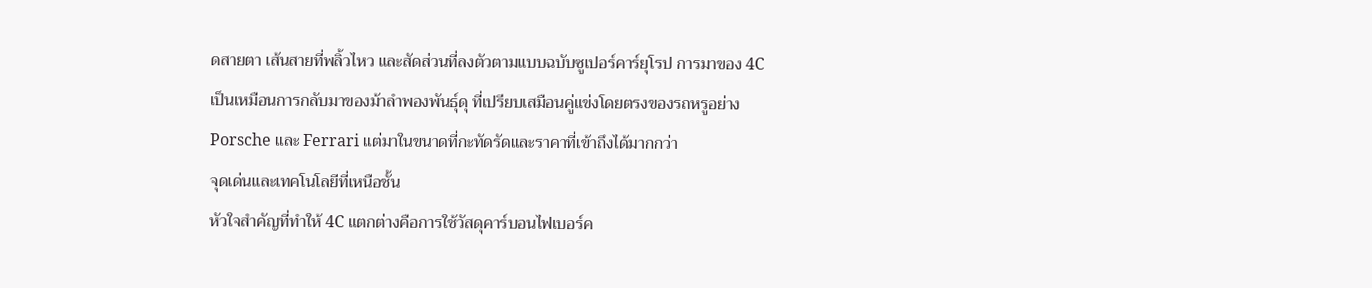ดสายตา เส้นสายที่พลิ้วไหว และสัดส่วนที่ลงตัวตามแบบฉบับซูเปอร์คาร์ยุโรป การมาของ 4C เป็นเหมือนการกลับมาของม้าลำพองพันธุ์ดุ ที่เปรียบเสมือนคู่แข่งโดยตรงของรถหรูอย่าง Porsche และ Ferrari แต่มาในขนาดที่กะทัดรัดและราคาที่เข้าถึงได้มากกว่า
จุดเด่นและเทคโนโลยีที่เหนือชั้น
หัวใจสำคัญที่ทำให้ 4C แตกต่างคือการใช้วัสดุคาร์บอนไฟเบอร์ค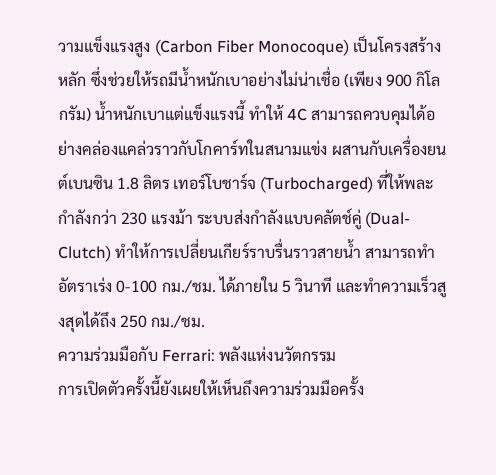วามแข็งแรงสูง (Carbon Fiber Monocoque) เป็นโครงสร้างหลัก ซึ่งช่วยให้รถมีน้ำหนักเบาอย่างไม่น่าเชื่อ (เพียง 900 กิโลกรัม) น้ำหนักเบาแต่แข็งแรงนี้ ทำให้ 4C สามารถควบคุมได้อย่างคล่องแคล่วราวกับโกคาร์ทในสนามแข่ง ผสานกับเครื่องยนต์เบนซิน 1.8 ลิตร เทอร์โบชาร์จ (Turbocharged) ที่ให้พละกำลังกว่า 230 แรงม้า ระบบส่งกำลังแบบคลัตช์คู่ (Dual-Clutch) ทำให้การเปลี่ยนเกียร์ราบรื่นราวสายน้ำ สามารถทำอัตราเร่ง 0-100 กม./ชม. ได้ภายใน 5 วินาที และทำความเร็วสูงสุดได้ถึง 250 กม./ชม.
ความร่วมมือกับ Ferrari: พลังแห่งนวัตกรรม
การเปิดตัวครั้งนี้ยังเผยให้เห็นถึงความร่วมมือครั้ง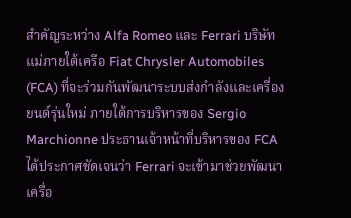สำคัญระหว่าง Alfa Romeo และ Ferrari บริษัทแม่ภายใต้เครือ Fiat Chrysler Automobiles (FCA) ที่จะร่วมกันพัฒนาระบบส่งกำลังและเครื่องยนต์รุ่นใหม่ ภายใต้การบริหารของ Sergio Marchionne ประธานเจ้าหน้าที่บริหารของ FCA ได้ประกาศชัดเจนว่า Ferrari จะเข้ามาช่วยพัฒนาเครื่อ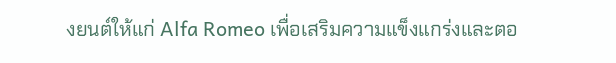งยนต์ให้แก่ Alfa Romeo เพื่อเสริมความแข็งแกร่งและตอ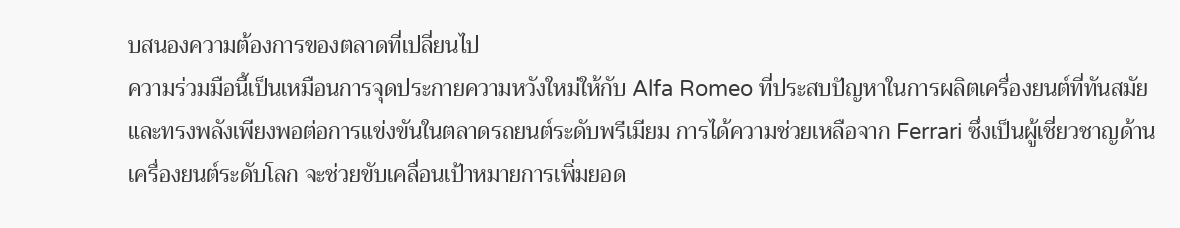บสนองความต้องการของตลาดที่เปลี่ยนไป
ความร่วมมือนี้เป็นเหมือนการจุดประกายความหวังใหม่ให้กับ Alfa Romeo ที่ประสบปัญหาในการผลิตเครื่องยนต์ที่ทันสมัยและทรงพลังเพียงพอต่อการแข่งขันในตลาดรถยนต์ระดับพรีเมียม การได้ความช่วยเหลือจาก Ferrari ซึ่งเป็นผู้เชี่ยวชาญด้านเครื่องยนต์ระดับโลก จะช่วยขับเคลื่อนเป้าหมายการเพิ่มยอด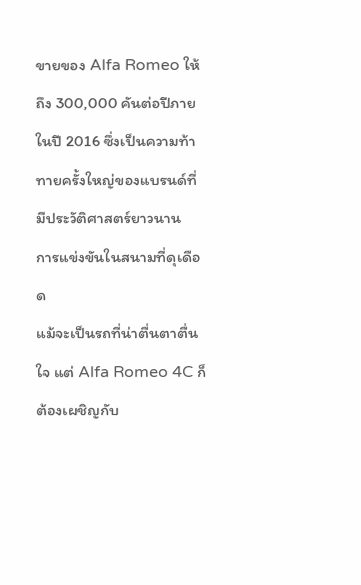ขายของ Alfa Romeo ให้ถึง 300,000 คันต่อปีภายในปี 2016 ซึ่งเป็นความท้าทายครั้งใหญ่ของแบรนด์ที่มีประวัติศาสตร์ยาวนาน
การแข่งขันในสนามที่ดุเดือด
แม้จะเป็นรถที่น่าตื่นตาตื่นใจ แต่ Alfa Romeo 4C ก็ต้องเผชิญกับ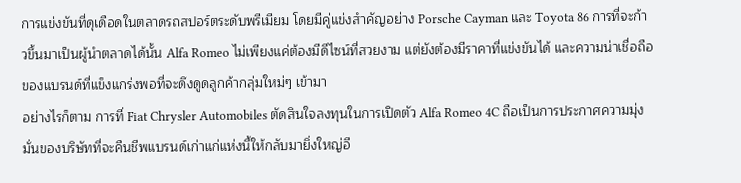การแข่งขันที่ดุเดือดในตลาดรถสปอร์ตระดับพรีเมียม โดยมีคู่แข่งสำคัญอย่าง Porsche Cayman และ Toyota 86 การที่จะก้าวขึ้นมาเป็นผู้นำตลาดได้นั้น Alfa Romeo ไม่เพียงแค่ต้องมีดีไซน์ที่สวยงาม แต่ยังต้องมีราคาที่แข่งขันได้ และความน่าเชื่อถือของแบรนด์ที่แข็งแกร่งพอที่จะดึงดูดลูกค้ากลุ่มใหม่ๆ เข้ามา
อย่างไรก็ตาม การที่ Fiat Chrysler Automobiles ตัดสินใจลงทุนในการเปิดตัว Alfa Romeo 4C ถือเป็นการประกาศความมุ่งมั่นของบริษัทที่จะคืนชีพแบรนด์เก่าแก่แห่งนี้ให้กลับมายิ่งใหญ่อี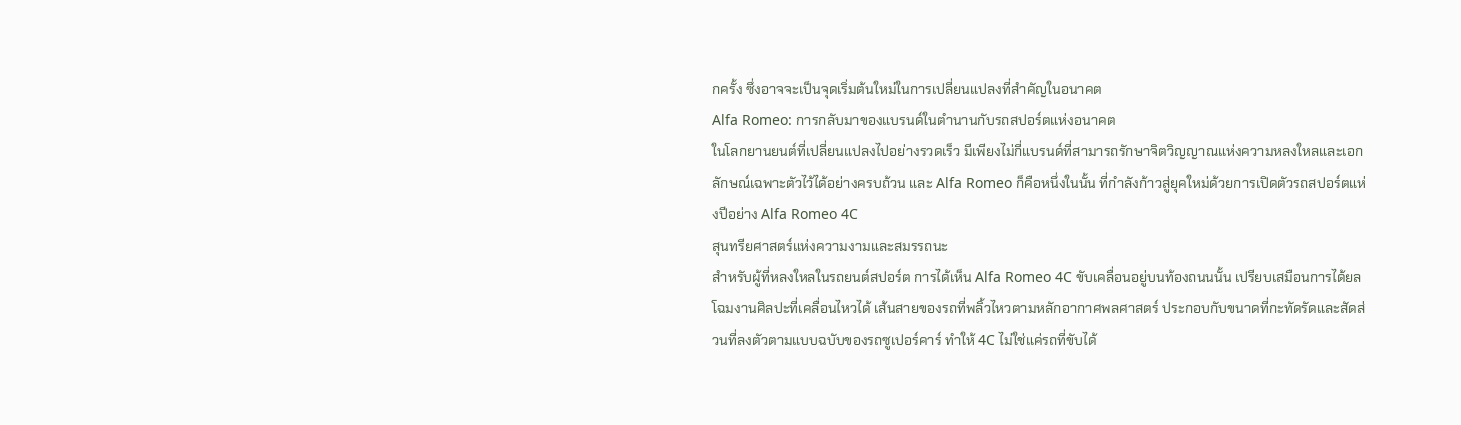กครั้ง ซึ่งอาจจะเป็นจุดเริ่มต้นใหม่ในการเปลี่ยนแปลงที่สำคัญในอนาคต
Alfa Romeo: การกลับมาของแบรนด์ในตำนานกับรถสปอร์ตแห่งอนาคต
ในโลกยานยนต์ที่เปลี่ยนแปลงไปอย่างรวดเร็ว มีเพียงไม่กี่แบรนด์ที่สามารถรักษาจิตวิญญาณแห่งความหลงใหลและเอกลักษณ์เฉพาะตัวไว้ได้อย่างครบถ้วน และ Alfa Romeo ก็คือหนึ่งในนั้น ที่กำลังก้าวสู่ยุคใหม่ด้วยการเปิดตัวรถสปอร์ตแห่งปีอย่าง Alfa Romeo 4C
สุนทรียศาสตร์แห่งความงามและสมรรถนะ
สำหรับผู้ที่หลงใหลในรถยนต์สปอร์ต การได้เห็น Alfa Romeo 4C ขับเคลื่อนอยู่บนท้องถนนนั้น เปรียบเสมือนการได้ยลโฉมงานศิลปะที่เคลื่อนไหวได้ เส้นสายของรถที่พลิ้วไหวตามหลักอากาศพลศาสตร์ ประกอบกับขนาดที่กะทัดรัดและสัดส่วนที่ลงตัวตามแบบฉบับของรถซูเปอร์คาร์ ทำให้ 4C ไม่ใช่แค่รถที่ขับได้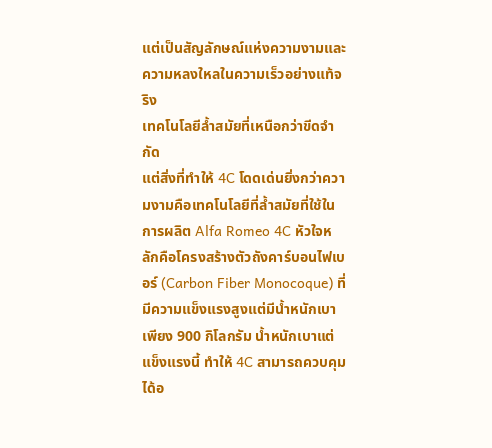แต่เป็นสัญลักษณ์แห่งความงามและความหลงใหลในความเร็วอย่างแท้จริง
เทคโนโลยีล้ำสมัยที่เหนือกว่าขีดจำกัด
แต่สิ่งที่ทำให้ 4C โดดเด่นยิ่งกว่าความงามคือเทคโนโลยีที่ล้ำสมัยที่ใช้ในการผลิต Alfa Romeo 4C หัวใจหลักคือโครงสร้างตัวถังคาร์บอนไฟเบอร์ (Carbon Fiber Monocoque) ที่มีความแข็งแรงสูงแต่มีน้ำหนักเบาเพียง 900 กิโลกรัม น้ำหนักเบาแต่แข็งแรงนี้ ทำให้ 4C สามารถควบคุมได้อ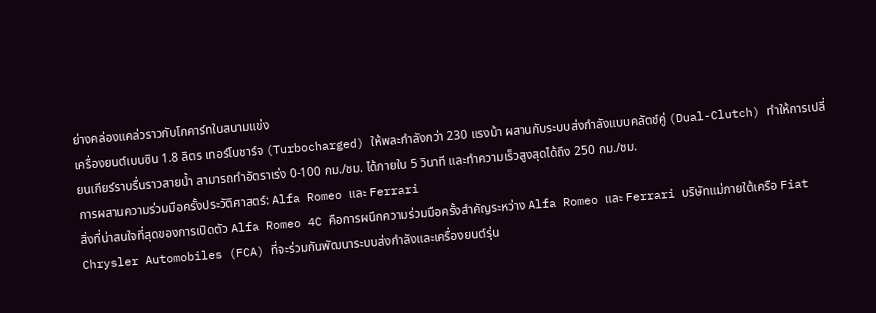ย่างคล่องแคล่วราวกับโกคาร์ทในสนามแข่ง
เครื่องยนต์เบนซิน 1.8 ลิตร เทอร์โบชาร์จ (Turbocharged) ให้พละกำลังกว่า 230 แรงม้า ผสานกับระบบส่งกำลังแบบคลัตช์คู่ (Dual-Clutch) ทำให้การเปลี่ยนเกียร์ราบรื่นราวสายน้ำ สามารถทำอัตราเร่ง 0-100 กม./ชม. ได้ภายใน 5 วินาที และทำความเร็วสูงสุดได้ถึง 250 กม./ชม.
การผสานความร่วมมือครั้งประวัติศาสตร์: Alfa Romeo และ Ferrari
สิ่งที่น่าสนใจที่สุดของการเปิดตัว Alfa Romeo 4C คือการผนึกความร่วมมือครั้งสำคัญระหว่าง Alfa Romeo และ Ferrari บริษัทแม่ภายใต้เครือ Fiat Chrysler Automobiles (FCA) ที่จะร่วมกันพัฒนาระบบส่งกำลังและเครื่องยนต์รุ่น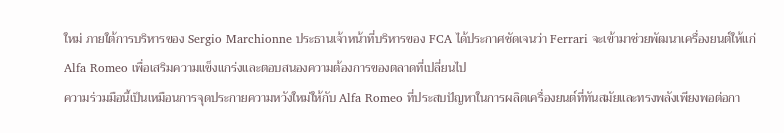ใหม่ ภายใต้การบริหารของ Sergio Marchionne ประธานเจ้าหน้าที่บริหารของ FCA ได้ประกาศชัดเจนว่า Ferrari จะเข้ามาช่วยพัฒนาเครื่องยนต์ให้แก่ Alfa Romeo เพื่อเสริมความแข็งแกร่งและตอบสนองความต้องการของตลาดที่เปลี่ยนไป
ความร่วมมือนี้เป็นเหมือนการจุดประกายความหวังใหม่ให้กับ Alfa Romeo ที่ประสบปัญหาในการผลิตเครื่องยนต์ที่ทันสมัยและทรงพลังเพียงพอต่อกา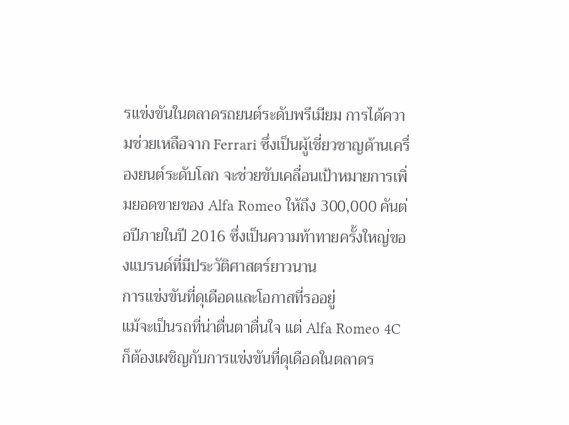รแข่งขันในตลาดรถยนต์ระดับพรีเมียม การได้ความช่วยเหลือจาก Ferrari ซึ่งเป็นผู้เชี่ยวชาญด้านเครื่องยนต์ระดับโลก จะช่วยขับเคลื่อนเป้าหมายการเพิ่มยอดขายของ Alfa Romeo ให้ถึง 300,000 คันต่อปีภายในปี 2016 ซึ่งเป็นความท้าทายครั้งใหญ่ของแบรนด์ที่มีประวัติศาสตร์ยาวนาน
การแข่งขันที่ดุเดือดและโอกาสที่รออยู่
แม้จะเป็นรถที่น่าตื่นตาตื่นใจ แต่ Alfa Romeo 4C ก็ต้องเผชิญกับการแข่งขันที่ดุเดือดในตลาดร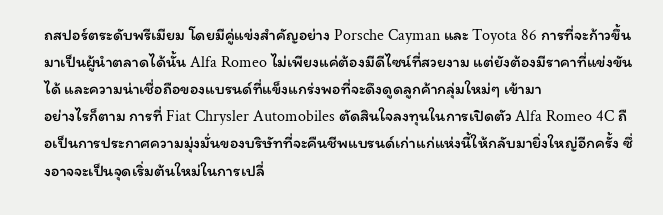ถสปอร์ตระดับพรีเมียม โดยมีคู่แข่งสำคัญอย่าง Porsche Cayman และ Toyota 86 การที่จะก้าวขึ้นมาเป็นผู้นำตลาดได้นั้น Alfa Romeo ไม่เพียงแค่ต้องมีดีไซน์ที่สวยงาม แต่ยังต้องมีราคาที่แข่งขันได้ และความน่าเชื่อถือของแบรนด์ที่แข็งแกร่งพอที่จะดึงดูดลูกค้ากลุ่มใหม่ๆ เข้ามา
อย่างไรก็ตาม การที่ Fiat Chrysler Automobiles ตัดสินใจลงทุนในการเปิดตัว Alfa Romeo 4C ถือเป็นการประกาศความมุ่งมั่นของบริษัทที่จะคืนชีพแบรนด์เก่าแก่แห่งนี้ให้กลับมายิ่งใหญ่อีกครั้ง ซึ่งอาจจะเป็นจุดเริ่มต้นใหม่ในการเปลี่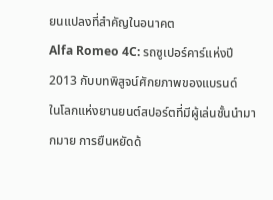ยนแปลงที่สำคัญในอนาคต
Alfa Romeo 4C: รถซูเปอร์คาร์แห่งปี 2013 กับบทพิสูจน์ศักยภาพของแบรนด์
ในโลกแห่งยานยนต์สปอร์ตที่มีผู้เล่นชั้นนำมากมาย การยืนหยัดด้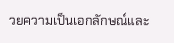วยความเป็นเอกลักษณ์และ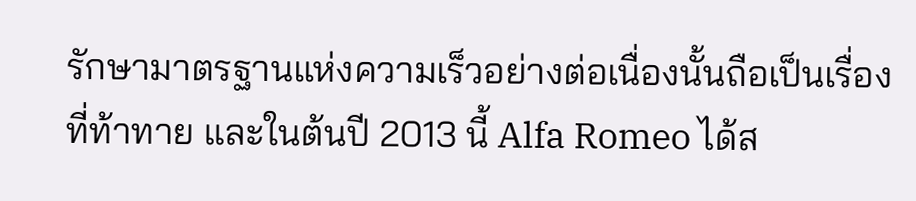รักษามาตรฐานแห่งความเร็วอย่างต่อเนื่องนั้นถือเป็นเรื่องที่ท้าทาย และในต้นปี 2013 นี้ Alfa Romeo ได้ส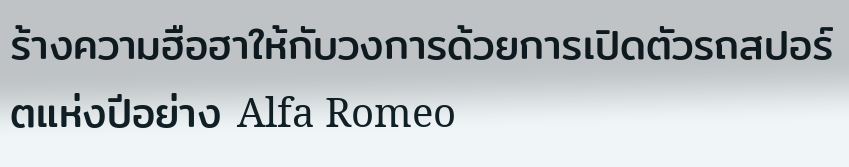ร้างความฮือฮาให้กับวงการด้วยการเปิดตัวรถสปอร์ตแห่งปีอย่าง Alfa Romeo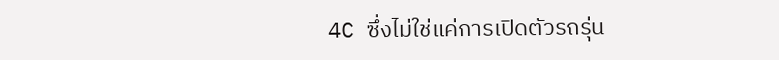4C ซึ่งไม่ใช่แค่การเปิดตัวรถรุ่น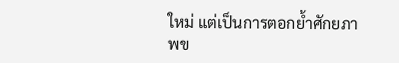ใหม่ แต่เป็นการตอกย้ำศักยภาพข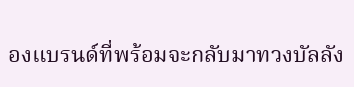องแบรนด์ที่พร้อมจะกลับมาทวงบัลลัง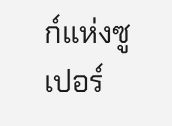ก์แห่งซูเปอร์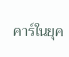คาร์ในยุค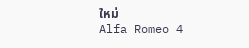ใหม่
Alfa Romeo 4